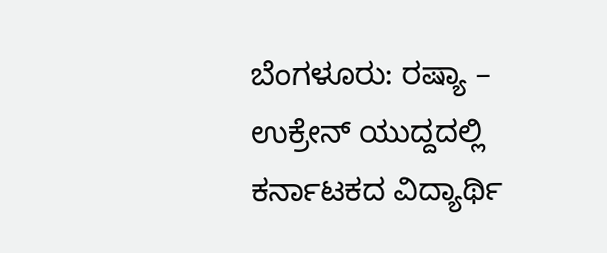ಬೆಂಗಳೂರು: ರಷ್ಯಾ – ಉಕ್ರೇನ್ ಯುದ್ದದಲ್ಲಿ ಕರ್ನಾಟಕದ ವಿದ್ಯಾರ್ಥಿ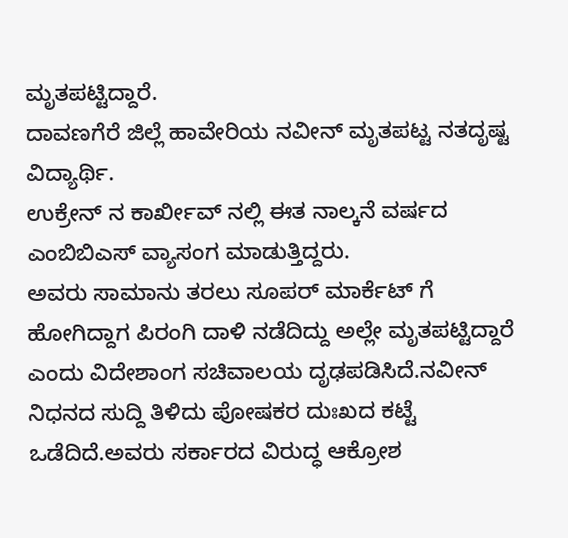ಮೃತಪಟ್ಟಿದ್ದಾರೆ.
ದಾವಣಗೆರೆ ಜಿಲ್ಲೆ ಹಾವೇರಿಯ ನವೀನ್ ಮೃತಪಟ್ಟ ನತದೃಷ್ಟ ವಿದ್ಯಾರ್ಥಿ.
ಉಕ್ರೇನ್ ನ ಕಾರ್ಖೀವ್ ನಲ್ಲಿ ಈತ ನಾಲ್ಕನೆ ವರ್ಷದ ಎಂಬಿಬಿಎಸ್ ವ್ಯಾಸಂಗ ಮಾಡುತ್ತಿದ್ದರು.
ಅವರು ಸಾಮಾನು ತರಲು ಸೂಪರ್ ಮಾರ್ಕೆಟ್ ಗೆ ಹೋಗಿದ್ದಾಗ ಪಿರಂಗಿ ದಾಳಿ ನಡೆದಿದ್ದು ಅಲ್ಲೇ ಮೃತಪಟ್ಟಿದ್ದಾರೆ ಎಂದು ವಿದೇಶಾಂಗ ಸಚಿವಾಲಯ ದೃಢಪಡಿಸಿದೆ.ನವೀನ್ ನಿಧನದ ಸುದ್ದಿ ತಿಳಿದು ಪೋಷಕರ ದುಃಖದ ಕಟ್ಟೆ ಒಡೆದಿದೆ.ಅವರು ಸರ್ಕಾರದ ವಿರುದ್ಧ ಆಕ್ರೋಶ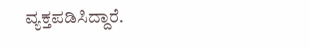ವ್ಯಕ್ತಪಡಿಸಿದ್ದಾರೆ.